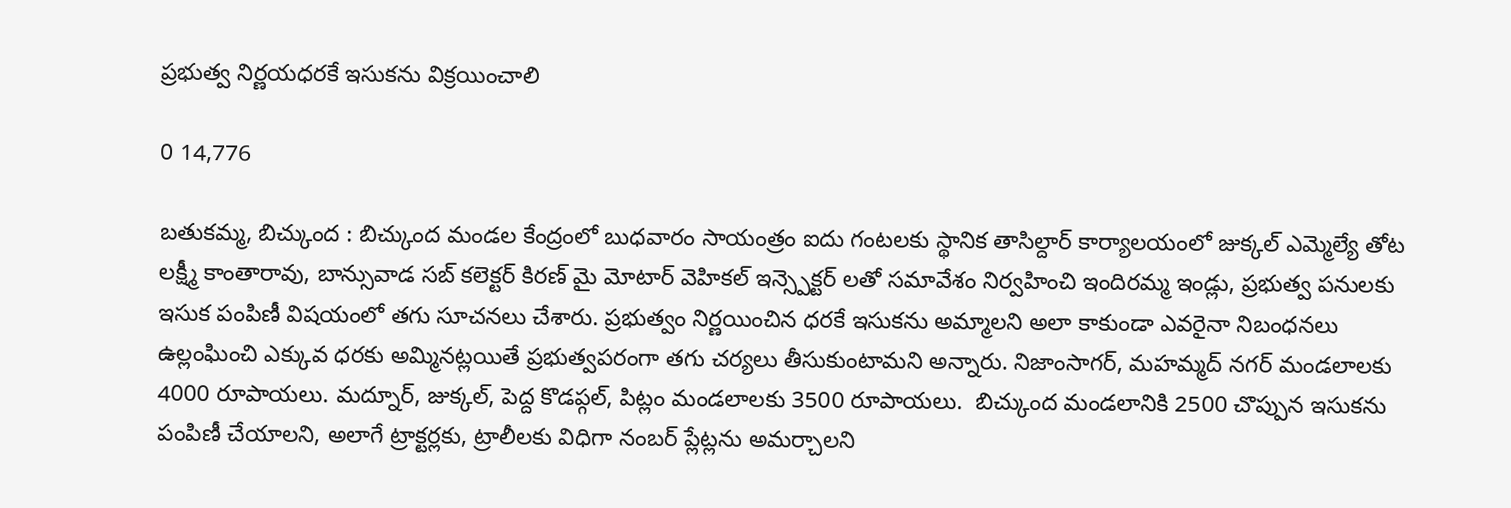ప్రభుత్వ నిర్ణయధరకే ఇసుకను విక్రయించాలి

0 14,776

బతుకమ్మ, బిచ్కుంద : బిచ్కుంద మండల కేంద్రంలో బుధవారం సాయంత్రం ఐదు గంటలకు స్థానిక తాసిల్దార్ కార్యాలయంలో జుక్కల్ ఎమ్మెల్యే తోట లక్ష్మీ కాంతారావు, బాన్సువాడ సబ్ కలెక్టర్ కిరణ్ మై మోటార్ వెహికల్ ఇన్స్పెక్టర్ లతో సమావేశం నిర్వహించి ఇందిరమ్మ ఇండ్లు, ప్రభుత్వ పనులకు ఇసుక పంపిణీ విషయంలో తగు సూచనలు చేశారు. ప్రభుత్వం నిర్ణయించిన ధరకే ఇసుకను అమ్మాలని అలా కాకుండా ఎవరైనా నిబంధనలు ఉల్లంఘించి ఎక్కువ ధరకు అమ్మినట్లయితే ప్రభుత్వపరంగా తగు చర్యలు తీసుకుంటామని అన్నారు. నిజాంసాగర్, మహమ్మద్ నగర్ మండలాలకు 4000 రూపాయలు. మద్నూర్, జుక్కల్, పెద్ద కొడప్గల్, పిట్లం మండలాలకు 3500 రూపాయలు.  బిచ్కుంద మండలానికి 2500 చొప్పున ఇసుకను పంపిణీ చేయాలని, అలాగే ట్రాక్టర్లకు, ట్రాలీలకు విధిగా నంబర్ ప్లేట్లను అమర్చాలని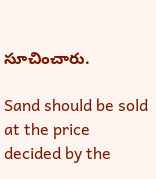సూచించారు.

Sand should be sold at the price decided by the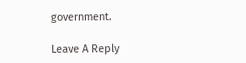government.

Leave A Reply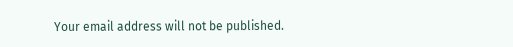Your email address will not be published.